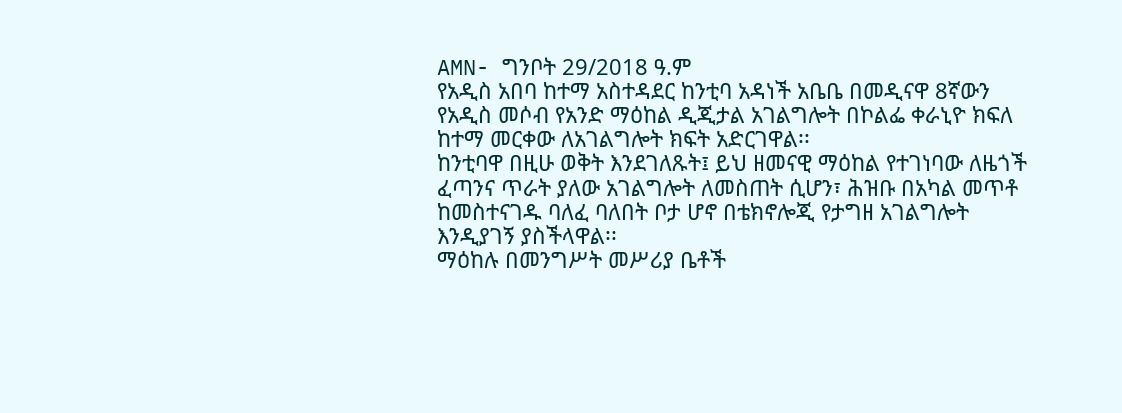AMN- ግንቦት 29/2018 ዓ.ም
የአዲስ አበባ ከተማ አስተዳደር ከንቲባ አዳነች አቤቤ በመዲናዋ 8ኛውን የአዲስ መሶብ የአንድ ማዕከል ዲጂታል አገልግሎት በኮልፌ ቀራኒዮ ክፍለ ከተማ መርቀው ለአገልግሎት ክፍት አድርገዋል፡፡
ከንቲባዋ በዚሁ ወቅት እንደገለጹት፤ ይህ ዘመናዊ ማዕከል የተገነባው ለዜጎች ፈጣንና ጥራት ያለው አገልግሎት ለመስጠት ሲሆን፣ ሕዝቡ በአካል መጥቶ ከመስተናገዱ ባለፈ ባለበት ቦታ ሆኖ በቴክኖሎጂ የታግዘ አገልግሎት እንዲያገኝ ያስችላዋል፡፡
ማዕከሉ በመንግሥት መሥሪያ ቤቶች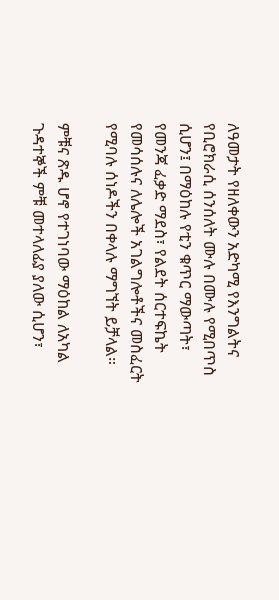ለዓመታት የዘለቀውን አድካሚ የእንግልትና የቢሮክራሲ ሰንሰለት ሙሉ በሙሉ የሚበጥስ ሲሆን፤ በማዕከሉ የቲን ቁጥር ማውጣት፣ የመንጃ ፈቃድ ማደስ፣ የልደት ሰርተፍኬት የመሳሰሉና ለሌሎች አገልግሎቶችና መስፈርት የሚባሉ ሰነዶችን በቀላሉ ማግኘት ይቻላል።

ምቹና ጽዱ ሆኖ የተገነባው ማዕከል ለአካል ጉዳተኞች ምቹ መተላለፊያ ያለው ሲሆን፣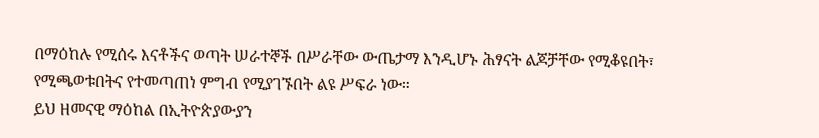በማዕከሉ የሚሰሩ እናቶችና ወጣት ሠራተኞች በሥራቸው ውጤታማ እንዲሆኑ ሕፃናት ልጆቻቸው የሚቆዩበት፣ የሚጫወቱበትና የተመጣጠነ ምግብ የሚያገኙበት ልዩ ሥፍራ ነው።
ይህ ዘመናዊ ማዕከል በኢትዮጵያውያን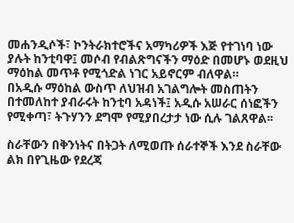መሐንዲሶች፣ ኮንትራክተሮችና አማካሪዎች እጅ የተገነባ ነው ያሉት ከንቲባዋ፤ መሶብ የብልጽግናችን ማዕድ በመሆኑ ወደዚህ ማዕከል መጥቶ የሚጎድል ነገር አይኖርም ብለዋል።
በአዲሱ ማዕከል ውስጥ ለህዝብ አገልግሎት መስጠትን በተመለከተ ያብራሩት ከንቲባ አዳነች፤ አዲሱ አሠራር ሰነፎችን የሚቀጣ፣ ትጉሃንን ደግሞ የሚያበረታታ ነው ሲሉ ገልጸዋል፡፡

ስራቸውን በቅንነትና በትጋት ለሚወጡ ሰራተኞች እንደ ስራቸው ልክ በየጊዜው የደረጃ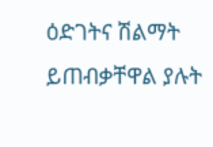ዕድገትና ሽልማት ይጠብቃቸዋል ያሉት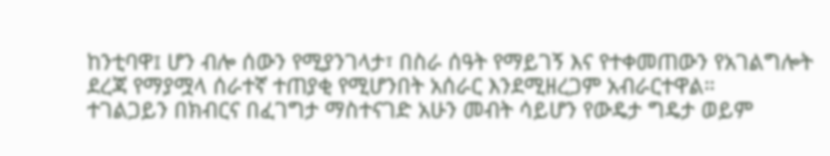ከንቲባዋ፤ ሆን ብሎ ሰውን የሚያንገላታ፣ በስራ ሰዓት የማይገኝ እና የተቀመጠውን የአገልግሎት ደረጃ የማያሟላ ሰራተኛ ተጠያቂ የሚሆንበት አሰራር እንደሚዘረጋም አብራርተዋል።
ተገልጋይን በክብርና በፈገግታ ማስተናገድ አሁን መብት ሳይሆን የውዴታ ግዴታ ወይም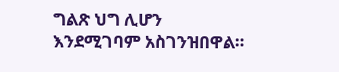ግልጽ ህግ ሊሆን እንደሚገባም አስገንዝበዋል።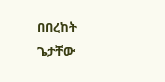በበረከት ጌታቸው